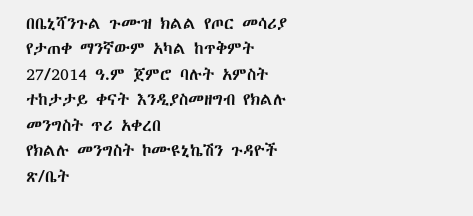በቤኒሻንጉል ጉሙዝ ክልል የጦር መሳሪያ የታጠቀ ማንኛውም አካል ከጥቅምት 27/2014 ዓ.ም ጀምሮ ባሉት አምስት ተከታታይ ቀናት እንዲያስመዘግብ የክልሉ መንግስት ጥሪ አቀረበ
የክልሉ መንግስት ኮሙዩኒኬሽን ጉዳዮች ጽ/ቤት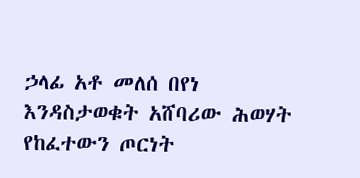ኃላፊ አቶ መለሰ በየነ እንዳስታወቁት አሸባሪው ሕወሃት የከፈተውን ጦርነት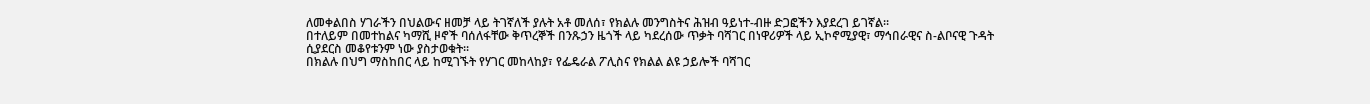ለመቀልበስ ሃገራችን በህልውና ዘመቻ ላይ ትገኛለች ያሉት አቶ መለሰ፣ የክልሉ መንግስትና ሕዝብ ዓይነተ-ብዙ ድጋፎችን እያደረገ ይገኛል፡፡
በተለይም በመተከልና ካማሺ ዞኖች ባሰለፋቸው ቅጥረኞች በንጹኃን ዜጎች ላይ ካደረሰው ጥቃት ባሻገር በነዋሪዎች ላይ ኢኮኖሚያዊ፣ ማኅበራዊና ስ-ልቦናዊ ጉዳት ሲያደርስ መቆየቱንም ነው ያስታወቁት፡፡
በክልሉ በህግ ማስከበር ላይ ከሚገኙት የሃገር መከላከያ፣ የፌዴራል ፖሊስና የክልል ልዩ ኃይሎች ባሻገር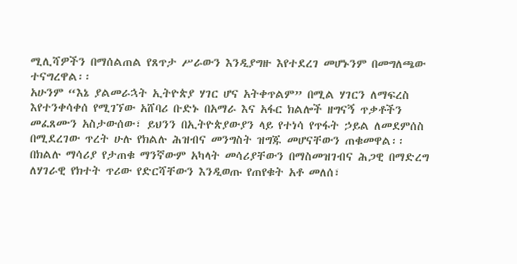ሚሊሻዎችን በማሰልጠል የጸጥታ ሥራውን እንዲያግዙ እየተደረገ መሆኑንም በመግለጫው ተናግረዋል፡፡
አሁንም “እኔ ያልመራኋት ኢትዮጵያ ሃገር ሆና አትቀጥልም” በሚል ሃገርን ለማፍረስ እየተንቀሳቀሰ የሚገኘው አሸባሪ ቡድኑ በአማራ እና አፋር ክልሎች ዘግናኝ ጥቃቶችን መፈጸሙን አስታውሰው፣ ይህንን በኢትዮጵያውያን ላይ የተነሳ የጥፋት ኃይል ለመደምሰስ በሚደረገው ጥረት ሁሉ የክልሉ ሕዝብና መንግስት ዝግጁ መሆናቸውን ጠቁመዋል፡፡
በክልሉ ማሳሪያ የታጠቁ ማንኛውም አካላት መሳሪያቸውን በማስመዝገብና ሕጋዊ በማድረግ ለሃገራዊ የክተት ጥሪው የድርሻቸውን እንዲወጡ የጠየቁት አቶ መለሰ፣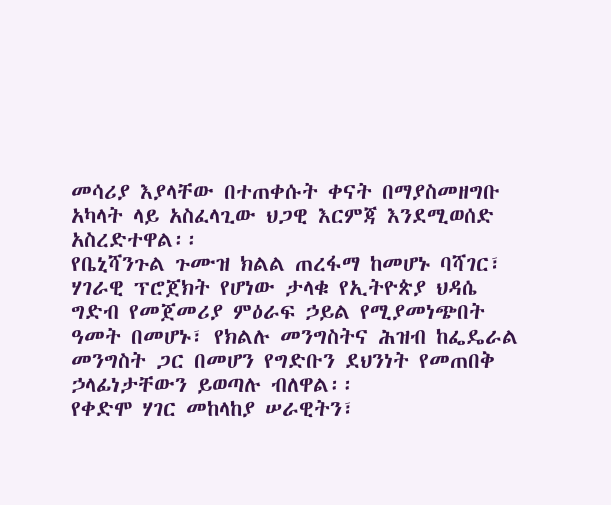መሳሪያ እያላቸው በተጠቀሱት ቀናት በማያስመዘግቡ አካላት ላይ አስፈላጊው ህጋዊ እርምጃ እንደሚወሰድ አስረድተዋል፡፡
የቤኒሻንጉል ጉሙዝ ክልል ጠረፋማ ከመሆኑ ባሻገር፣ ሃገራዊ ፕሮጀክት የሆነው ታላቁ የኢትዮጵያ ህዳሴ ግድብ የመጀመሪያ ምዕራፍ ኃይል የሚያመነጭበት ዓመት በመሆኑ፣ የክልሉ መንግስትና ሕዝብ ከፌዴራል መንግስት ጋር በመሆን የግድቡን ደህንነት የመጠበቅ ኃላፊነታቸውን ይወጣሉ ብለዋል፡፡
የቀድሞ ሃገር መከላከያ ሠራዊትን፣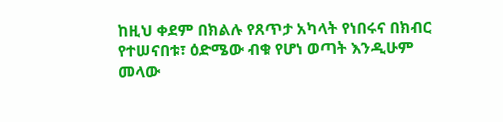ከዚህ ቀደም በክልሉ የጸጥታ አካላት የነበሩና በክብር የተሠናበቱ፣ ዕድሜው ብቁ የሆነ ወጣት እንዲሁም መላው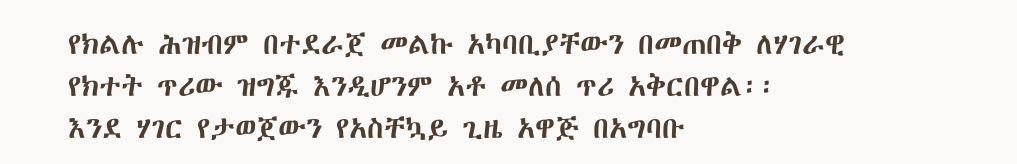የክልሉ ሕዝብም በተደራጀ መልኩ አካባቢያቸውን በመጠበቅ ለሃገራዊ የክተት ጥሪው ዝግጁ እንዲሆንም አቶ መለሰ ጥሪ አቅርበዋል፡፡
እንደ ሃገር የታወጀውን የአስቸኳይ ጊዜ አዋጅ በአግባቡ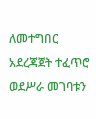ለመተግበር አደረጃጀት ተፈጥሮ ወደሥራ መገባቱን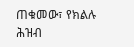ጠቁመው፣ የክልሉ ሕዝብ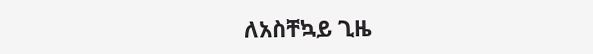ለአስቸኳይ ጊዜ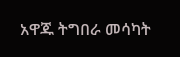አዋጁ ትግበራ መሳካት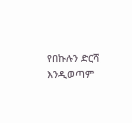የበኩሉን ድርሻ እንዲወጣም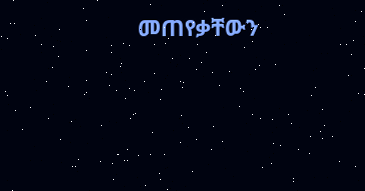መጠየቃቸውን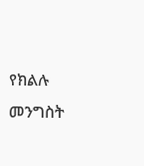የክልሉ መንግስት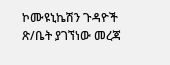ኮሙዩኒኬሽን ጉዳዮች ጽ/ቤት ያገኘነው መረጃ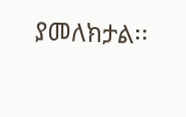ያመለክታል፡፡